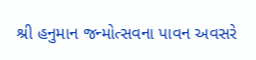શ્રી હનુમાન જન્મોત્સવના પાવન અવસરે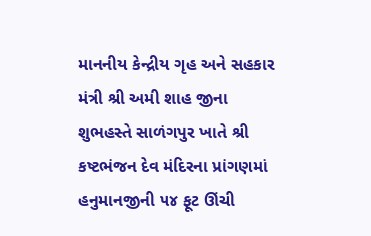માનનીય કેન્દ્રીય ગૃહ અને સહકાર મંત્રી શ્રી અમી શાહ જીના શુભહસ્તે સાળંગપુર ખાતે શ્રી કષ્ટભંજન દેવ મંદિરના પ્રાંગણમાં હનુમાનજીની ૫૪ ફૂટ ઊંચી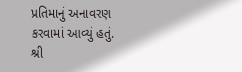પ્રતિમાનું અનાવરણ કરવામાં આવ્યું હતું.
શ્રી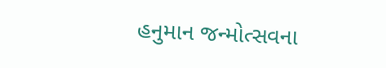હનુમાન જન્મોત્સવના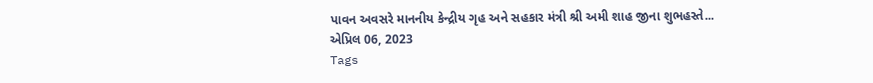પાવન અવસરે માનનીય કેન્દ્રીય ગૃહ અને સહકાર મંત્રી શ્રી અમી શાહ જીના શુભહસ્તે...
એપ્રિલ 06, 2023
Tags